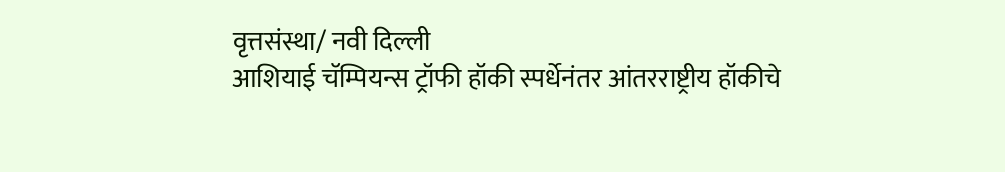वृत्तसंस्था/ नवी दिल्ली
आशियाई चॅम्पियन्स ट्रॉफी हॉकी स्पर्धेनंतर आंतरराष्ट्रीय हॉकीचे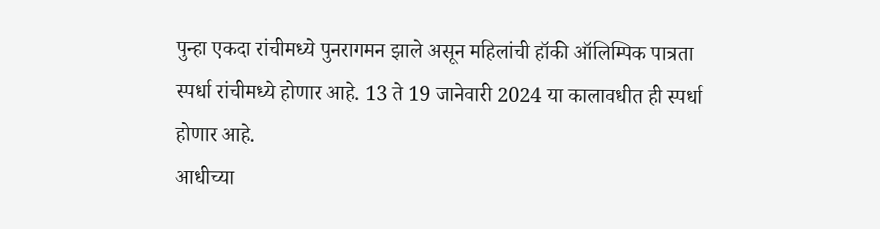पुन्हा एकदा रांचीमध्ये पुनरागमन झाले असून महिलांची हॉकी ऑलिम्पिक पात्रता स्पर्धा रांचीमध्ये होणार आहे. 13 ते 19 जानेवारी 2024 या कालावधीत ही स्पर्धा होणार आहे.
आधीच्या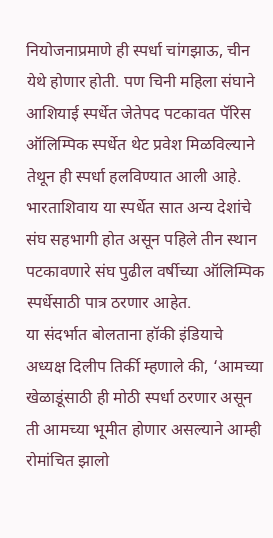नियोजनाप्रमाणे ही स्पर्धा चांगझाऊ, चीन येथे होणार होती. पण चिनी महिला संघाने आशियाई स्पर्धेत जेतेपद पटकावत पॅरिस ऑलिम्पिक स्पर्धेत थेट प्रवेश मिळविल्याने तेथून ही स्पर्धा हलविण्यात आली आहे. भारताशिवाय या स्पर्धेत सात अन्य देशांचे संघ सहभागी होत असून पहिले तीन स्थान पटकावणारे संघ पुढील वर्षीच्या ऑलिम्पिक स्पर्धेसाठी पात्र ठरणार आहेत.
या संदर्भात बोलताना हॉकी इंडियाचे अध्यक्ष दिलीप तिर्की म्हणाले की, ‘आमच्या खेळाडूंसाठी ही मोठी स्पर्धा ठरणार असून ती आमच्या भूमीत होणार असल्याने आम्ही रोमांचित झालो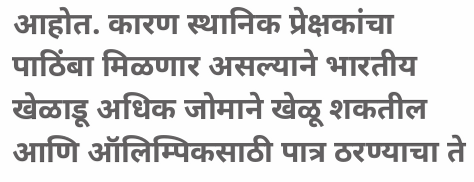आहोत. कारण स्थानिक प्रेक्षकांचा पाठिंबा मिळणार असल्याने भारतीय खेळाडू अधिक जोमाने खेळू शकतील आणि ऑलिम्पिकसाठी पात्र ठरण्याचा ते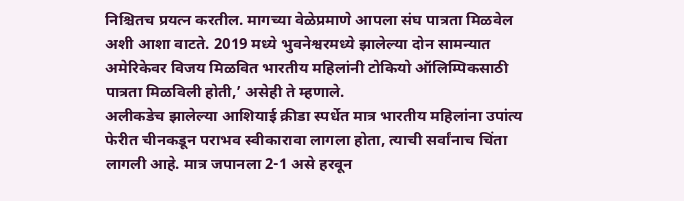निश्चितच प्रयत्न करतील. मागच्या वेळेप्रमाणे आपला संघ पात्रता मिळवेल अशी आशा वाटते. 2019 मध्ये भुवनेश्वरमध्ये झालेल्या दोन सामन्यात अमेरिकेवर विजय मिळवित भारतीय महिलांनी टोकियो ऑलिम्पिकसाठी पात्रता मिळविली होती,’ असेही ते म्हणाले.
अलीकडेच झालेल्या आशियाई क्रीडा स्पर्धेत मात्र भारतीय महिलांना उपांत्य फेरीत चीनकडून पराभव स्वीकारावा लागला होता, त्याची सर्वांनाच चिंता लागली आहे. मात्र जपानला 2-1 असे हरवून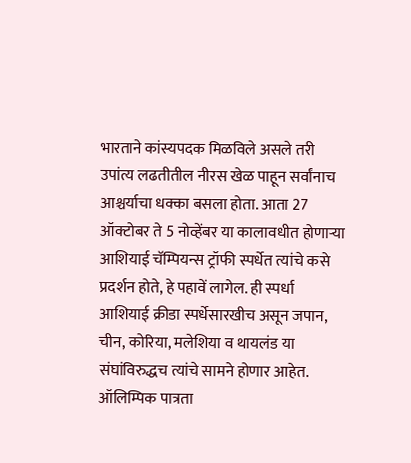भारताने कांस्यपदक मिळविले असले तरी उपांत्य लढतीतील नीरस खेळ पाहून सर्वांनाच आश्चर्याचा धक्का बसला होता. आता 27 ऑक्टोबर ते 5 नोव्हेंबर या कालावधीत होणाऱ्या आशियाई चॅम्पियन्स ट्रॉफी स्पर्धेत त्यांचे कसे प्रदर्शन होते, हे पहावें लागेल. ही स्पर्धा आशियाई क्रीडा स्पर्धेसारखीच असून जपान, चीन, कोरिया, मलेशिया व थायलंड या संघांविरुद्धच त्यांचे सामने होणार आहेत.
ऑलिम्पिक पात्रता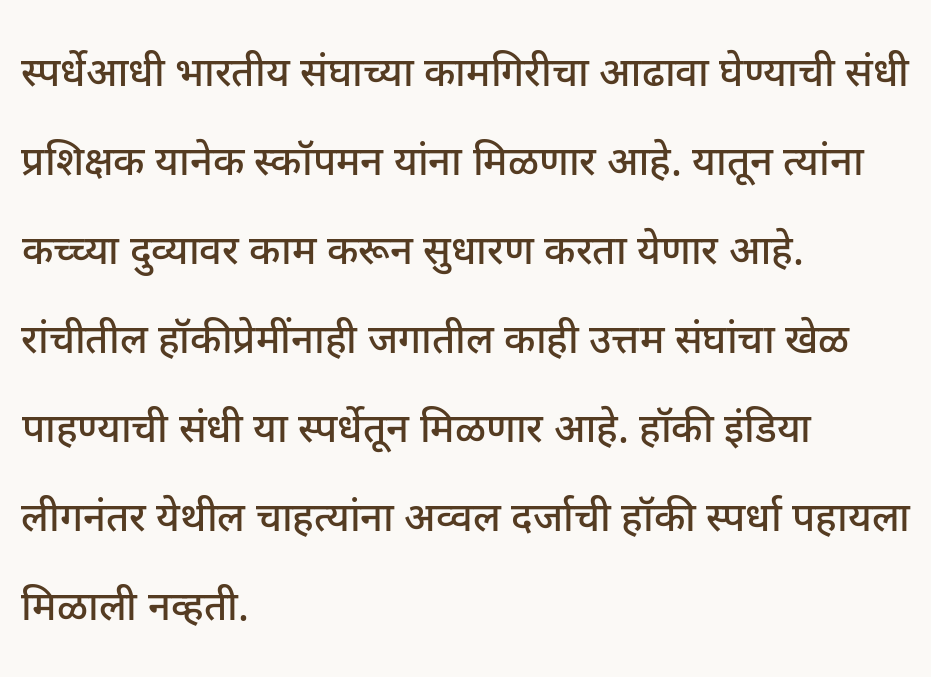स्पर्धेआधी भारतीय संघाच्या कामगिरीचा आढावा घेण्याची संधी प्रशिक्षक यानेक स्कॉपमन यांना मिळणार आहे. यातून त्यांना कच्च्या दुव्यावर काम करून सुधारण करता येणार आहे. रांचीतील हॉकीप्रेमींनाही जगातील काही उत्तम संघांचा खेळ पाहण्याची संधी या स्पर्धेतून मिळणार आहे. हॉकी इंडिया लीगनंतर येथील चाहत्यांना अव्वल दर्जाची हॉकी स्पर्धा पहायला मिळाली नव्हती.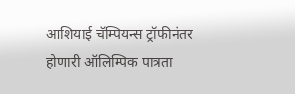आशियाई चॅम्पियन्स ट्रॉफीनंतर होणारी ऑलिम्पिक पात्रता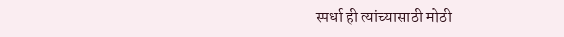स्पर्धा ही त्यांच्यासाठी मोठी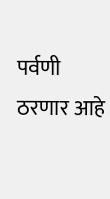पर्वणी ठरणार आहे